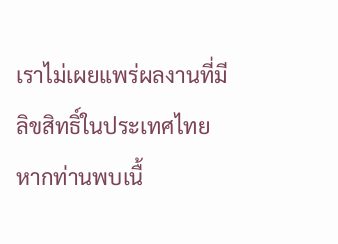เราไม่เผยแพร่ผลงานที่มีลิขสิทธิ์ในประเทศไทย หากท่านพบเนื้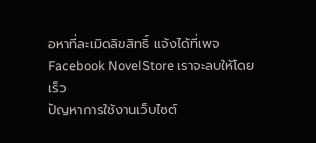อหาที่ละเมิดลิขสิทธิ์ แจ้งได้ที่เพจ Facebook NovelStore เราจะลบให้โดยเร็ว
ปัญหาการใช้งานเว็บไซต์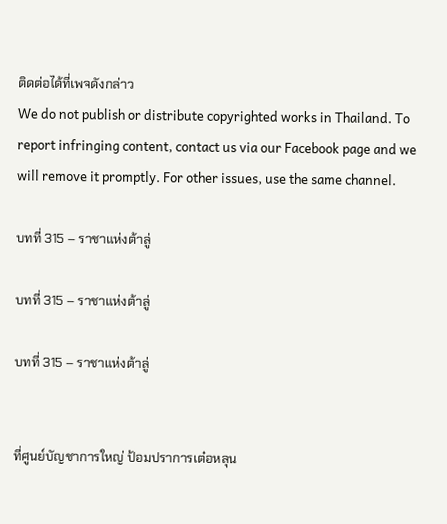ติดต่อได้ที่เพจดังกล่าว
We do not publish or distribute copyrighted works in Thailand. To report infringing content, contact us via our Facebook page and we will remove it promptly. For other issues, use the same channel.

บทที่ 315 – ราชาแห่งต้าลู่

บทที่ 315 – ราชาแห่งต้าลู่

บทที่ 315 – ราชาแห่งต้าลู่


ที่ศูนย์บัญชาการใหญ่ ป้อมปราการเต๋อหลุน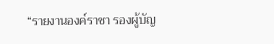“รายงานองค์ราชา รองผู้บัญ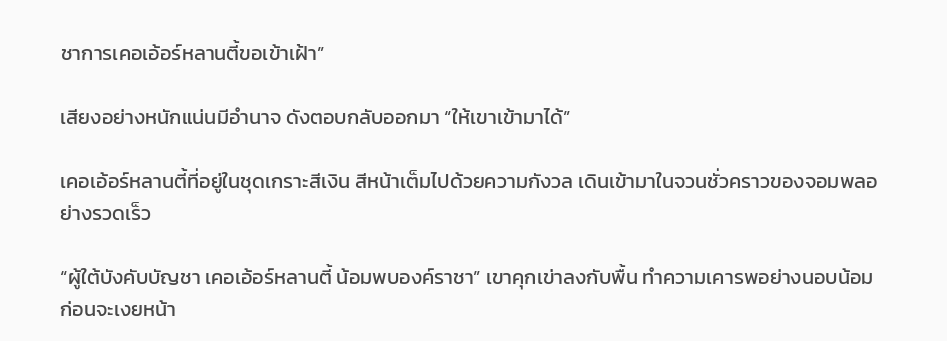ชาการเคอเอ้อร์หลานตี้ขอเข้าเฝ้า”

เสียงอย่างหนักแน่นมีอำนาจ ดังตอบกลับออกมา “ให้เขาเข้ามาได้”

เคอเอ้อร์หลานตี้ที่อยู่ในชุดเกราะสีเงิน สีหน้าเต็มไปด้วยความกังวล เดินเข้ามาในจวนชั่วคราวของจอมพลอย่างรวดเร็ว

“ผู้ใต้บังคับบัญชา เคอเอ้อร์หลานตี้ น้อมพบองค์ราชา” เขาคุกเข่าลงกับพื้น ทำความเคารพอย่างนอบน้อม ก่อนจะเงยหน้า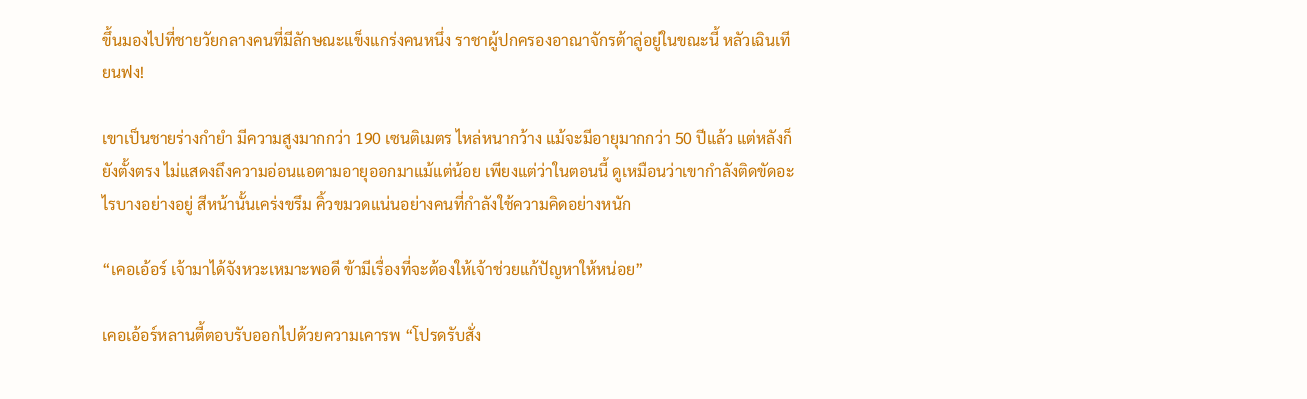ขึ้นมองไปที่ชายวัยกลางคนที่มีลักษณะแข็งแกร่งคนหนึ่ง ราชาผู้ปกครองอาณาจักรต้าลู่อยู่ในขณะนี้ หลัวเฉินเทียนฟง!

เขาเป็นชายร่างกำยำ มีความสูงมากกว่า 190 เซนติเมตร ไหล่หนากว้าง แม้จะมีอายุมากกว่า 50 ปีแล้ว แต่หลังก็ยังตั้งตรง ไม่แสดงถึงความอ่อนแอตามอายุออกมาแม้แต่น้อย เพียงแต่ว่าในตอนนี้ ดูเหมือนว่าเขากำลังติดขัดอะไรบางอย่างอยู่ สีหน้านั้นเคร่งขรึม คิ้วขมวดแน่นอย่างคนที่กำลังใช้ความคิดอย่างหนัก

“เคอเอ้อร์ เจ้ามาได้จังหวะเหมาะพอดี ข้ามีเรื่องที่จะต้องให้เจ้าช่วยแก้ปัญหาให้หน่อย”

เคอเอ้อร์หลานตี้ตอบรับออกไปด้วยความเคารพ “โปรดรับสั่ง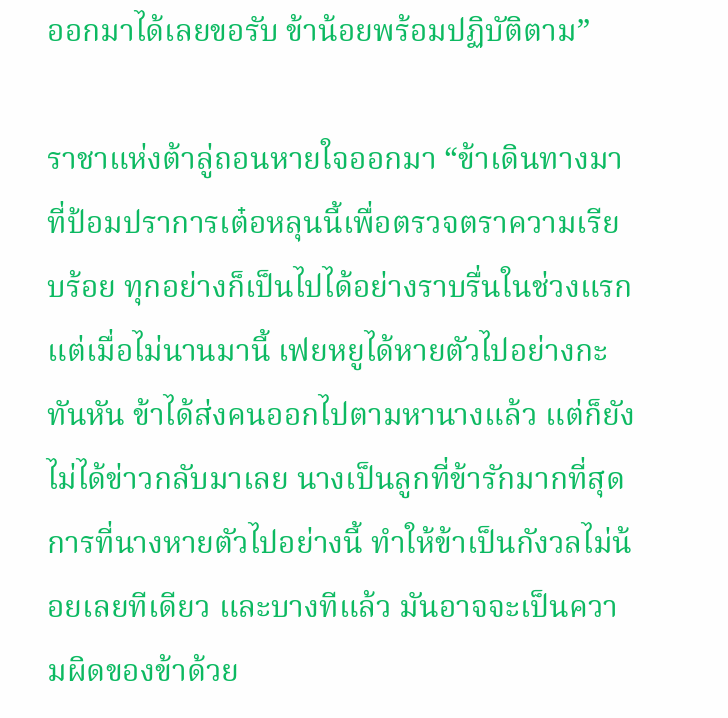ออกมาได้เลยขอรับ ข้าน้อยพร้อมปฏิบัติตาม”

ราชาแห่งต้าลู่ถอนหายใจออกมา “ข้าเดินทางมาที่ป้อมปราการเต๋อหลุนนี้เพื่อตรวจตราความเรียบร้อย ทุกอย่างก็เป็นไปได้อย่างราบรื่นในช่วงแรก แต่เมื่อไม่นานมานี้ เฟยหยูได้หายตัวไปอย่างกะทันหัน ข้าได้ส่งคนออกไปตามหานางแล้ว แต่ก็ยังไม่ได้ข่าวกลับมาเลย นางเป็นลูกที่ข้ารักมากที่สุด การที่นางหายตัวไปอย่างนี้ ทำให้ข้าเป็นกังวลไม่น้อยเลยทีเดียว และบางทีแล้ว มันอาจจะเป็นความผิดของข้าด้วย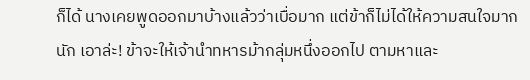ก็ได้ นางเคยพูดออกมาบ้างแล้วว่าเบื่อมาก แต่ข้าก็ไม่ได้ให้ความสนใจมากนัก เอาล่ะ! ข้าจะให้เจ้านำทหารม้ากลุ่มหนึ่งออกไป ตามหาและ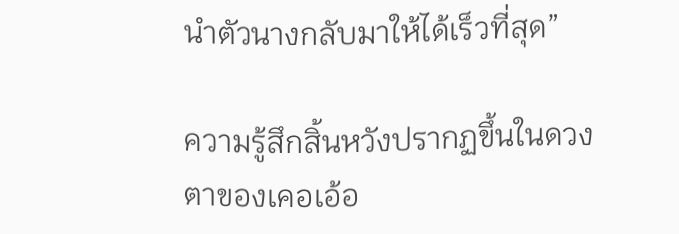นำตัวนางกลับมาให้ได้เร็วที่สุด”

ความรู้สึกสิ้นหวังปรากฏขึ้นในดวงตาของเคอเอ้อ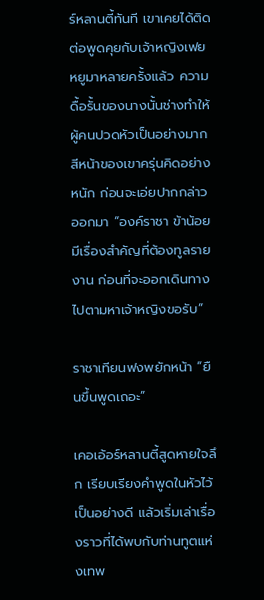ร์หลานตี้ทันที เขาเคยได้ติดต่อพูดคุยกับเจ้าหญิงเฟยหยูมาหลายครั้งแล้ว ความดื้อรั้นของนางนั้นช่างทำให้ผู้คนปวดหัวเป็นอย่างมาก สีหน้าของเขาครุ่นคิดอย่างหนัก ก่อนจะเอ่ยปากกล่าวออกมา “องค์ราชา ข้าน้อยมีเรื่องสำคัญที่ต้องทูลรายงาน ก่อนที่จะออกเดินทางไปตามหาเจ้าหญิงขอรับ”

ราชาเทียนฟงพยักหน้า “ยืนขึ้นพูดเถอะ”

เคอเอ้อร์หลานตี้สูดหายใจลึก เรียบเรียงคำพูดในหัวไว้เป็นอย่างดี แล้วเริ่มเล่าเรื่องราวที่ได้พบกับท่านทูตแห่งเทพ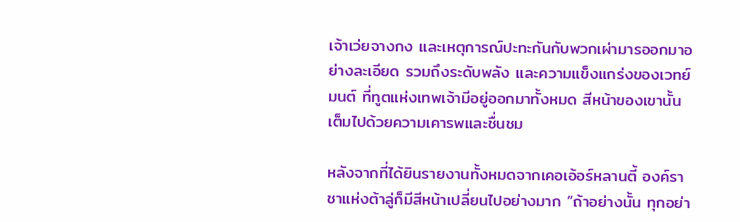เจ้าเว่ยจางกง และเหตุการณ์ปะทะกันกับพวกเผ่ามารออกมาอย่างละเอียด รวมถึงระดับพลัง และความแข็งแกร่งของเวทย์มนต์ ที่ทูตแห่งเทพเจ้ามีอยู่ออกมาทั้งหมด สีหน้าของเขานั้นเต็มไปด้วยความเคารพและชื่นชม

หลังจากที่ได้ยินรายงานทั้งหมดจากเคอเอ้อร์หลานตี้ องค์ราชาแห่งต้าลู่ก็มีสีหน้าเปลี่ยนไปอย่างมาก “ถ้าอย่างนั้น ทุกอย่า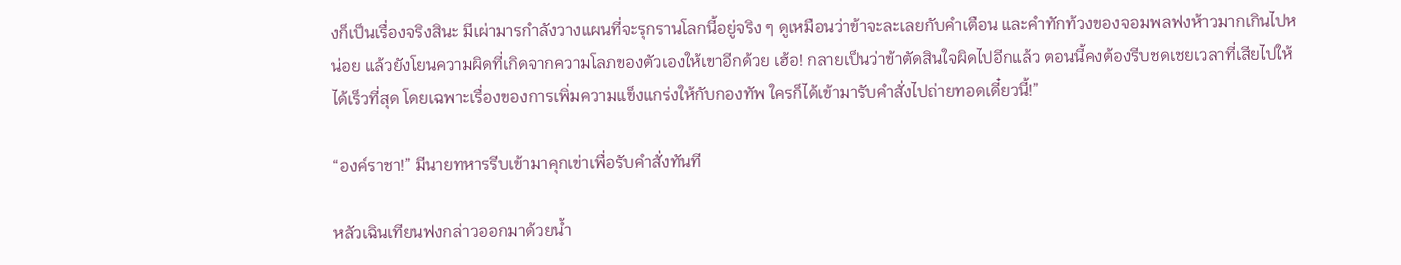งก็เป็นเรื่องจริงสินะ มีเผ่ามารกำลังวางแผนที่จะรุกรานโลกนี้อยู่จริง ๆ ดูเหมือนว่าข้าจะละเลยกับคำเตือน และคำทักท้วงของจอมพลฟงห้าวมากเกินไปหน่อย แล้วยังโยนความผิดที่เกิดจากความโลภของตัวเองให้เขาอีกด้วย เฮ้อ! กลายเป็นว่าข้าตัดสินใจผิดไปอีกแล้ว ตอนนี้คงต้องรีบชดเชยเวลาที่เสียไปให้ได้เร็วที่สุด โดยเฉพาะเรื่องของการเพิ่มความแข็งแกร่งให้กับกองทัพ ใครก็ได้เข้ามารับคำสั่งไปถ่ายทอดเดี๋ยวนี้!”

“องค์ราชา!” มีนายทหารรีบเข้ามาคุกเข่าเพื่อรับคำสั่งทันที

หลัวเฉินเทียนฟงกล่าวออกมาด้วยน้ำ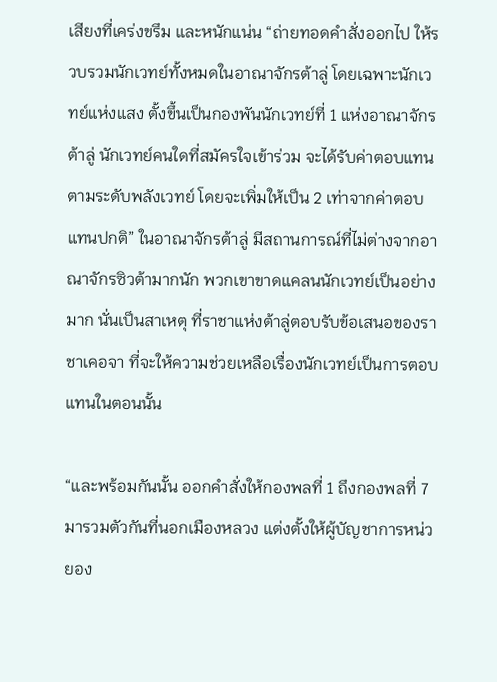เสียงที่เคร่งขรึม และหนักแน่น “ถ่ายทอดคำสั่งออกไป ให้รวบรวมนักเวทย์ทั้งหมดในอาณาจักรต้าลู่ โดยเฉพาะนักเวทย์แห่งแสง ตั้งขึ้นเป็นกองพันนักเวทย์ที่ 1 แห่งอาณาจักรต้าลู่ นักเวทย์คนใดที่สมัครใจเข้าร่วม จะได้รับค่าตอบแทนตามระดับพลังเวทย์ โดยจะเพิ่มให้เป็น 2 เท่าจากค่าตอบแทนปกติ” ในอาณาจักรต้าลู่ มีสถานการณ์ที่ไม่ต่างจากอาณาจักรซิวต้ามากนัก พวกเขาขาดแคลนนักเวทย์เป็นอย่างมาก นั่นเป็นสาเหตุ ที่ราชาแห่งต้าลู่ตอบรับข้อเสนอของราชาเคอจา ที่จะให้ความช่วยเหลือเรื่องนักเวทย์เป็นการตอบแทนในตอนนั้น

“และพร้อมกันนั้น ออกคำสั่งให้กองพลที่ 1 ถึงกองพลที่ 7 มารวมตัวกันที่นอกเมืองหลวง แต่งตั้งให้ผู้บัญชาการหน่วยอง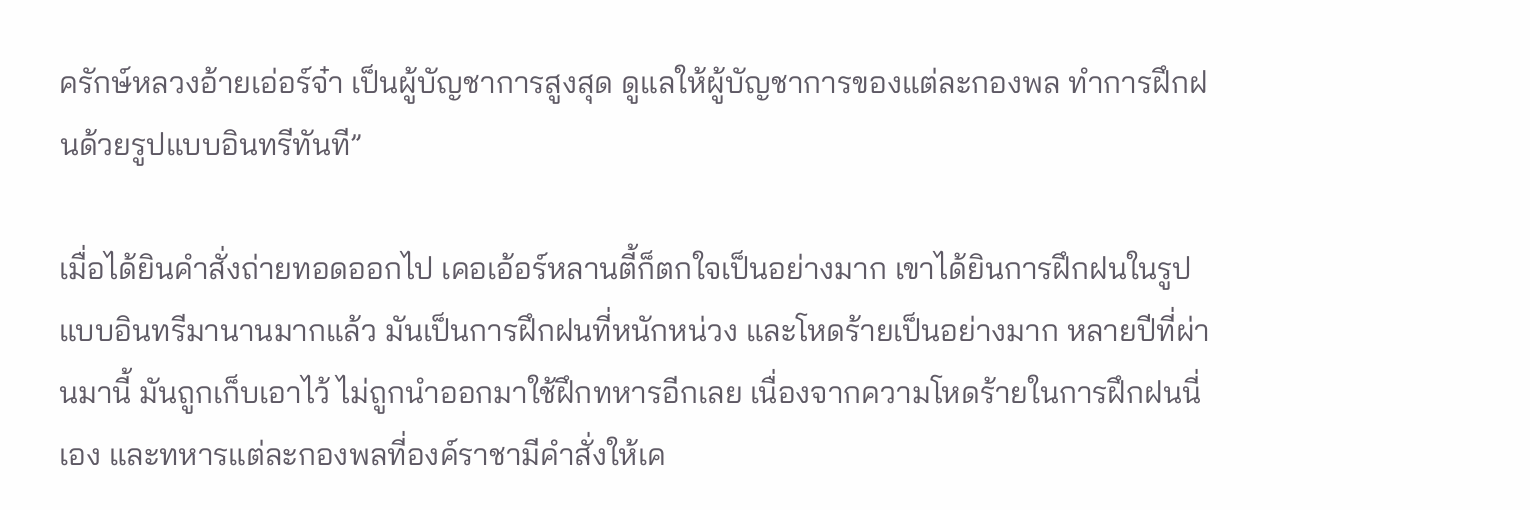ครักษ์หลวงอ้ายเอ่อร์จ๋า เป็นผู้บัญชาการสูงสุด ดูแลให้ผู้บัญชาการของแต่ละกองพล ทำการฝึกฝนด้วยรูปแบบอินทรีทันที”

เมื่อได้ยินคำสั่งถ่ายทอดออกไป เคอเอ้อร์หลานตี้ก็ตกใจเป็นอย่างมาก เขาได้ยินการฝึกฝนในรูปแบบอินทรีมานานมากแล้ว มันเป็นการฝึกฝนที่หนักหน่วง และโหดร้ายเป็นอย่างมาก หลายปีที่ผ่านมานี้ มันถูกเก็บเอาไว้ ไม่ถูกนำออกมาใช้ฝึกทหารอีกเลย เนื่องจากความโหดร้ายในการฝึกฝนนี่เอง และทหารแต่ละกองพลที่องค์ราชามีคำสั่งให้เค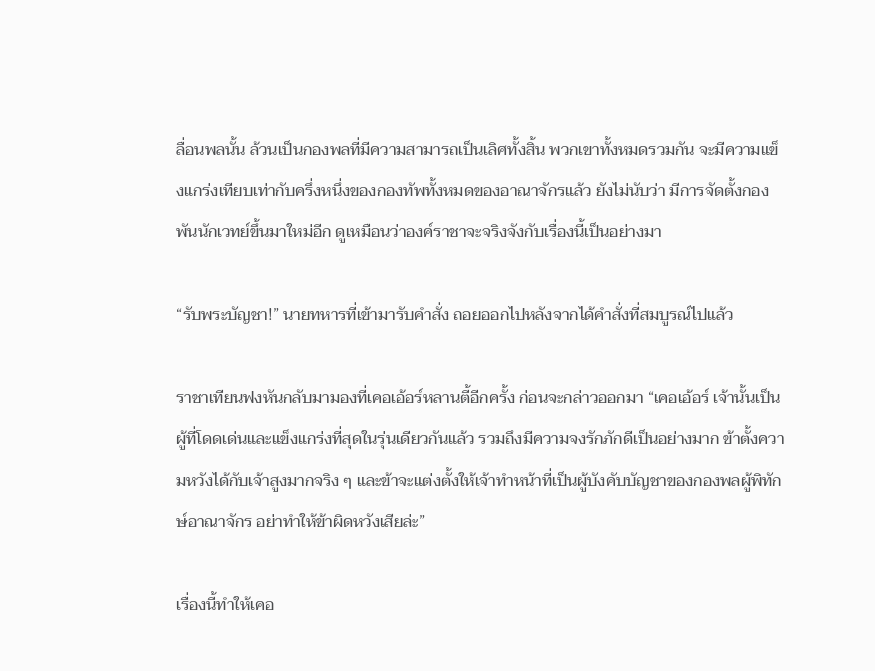ลื่อนพลนั้น ล้วนเป็นกองพลที่มีความสามารถเป็นเลิศทั้งสิ้น พวกเขาทั้งหมดรวมกัน จะมีความแข็งแกร่งเทียบเท่ากับครึ่งหนึ่งของกองทัพทั้งหมดของอาณาจักรแล้ว ยังไม่นับว่า มีการจัดตั้งกองพันนักเวทย์ขึ้นมาใหม่อีก ดูเหมือนว่าองค์ราชาจะจริงจังกับเรื่องนี้เป็นอย่างมา

“รับพระบัญชา!” นายทหารที่เข้ามารับคำสั่ง ถอยออกไปหลังจากได้คำสั่งที่สมบูรณ์ไปแล้ว

ราชาเทียนฟงหันกลับมามองที่เคอเอ้อร์หลานตี้อีกครั้ง ก่อนจะกล่าวออกมา “เคอเอ้อร์ เจ้านั้นเป็นผู้ที่โดดเด่นและแข็งแกร่งที่สุดในรุ่นเดียวกันแล้ว รวมถึงมีความจงรักภักดีเป็นอย่างมาก ข้าตั้งความหวังได้กับเจ้าสูงมากจริง ๆ และข้าจะแต่งตั้งให้เจ้าทำหน้าที่เป็นผู้บังคับบัญชาของกองพลผู้พิทักษ์อาณาจักร อย่าทำให้ข้าผิดหวังเสียล่ะ”

เรื่องนี้ทำให้เคอ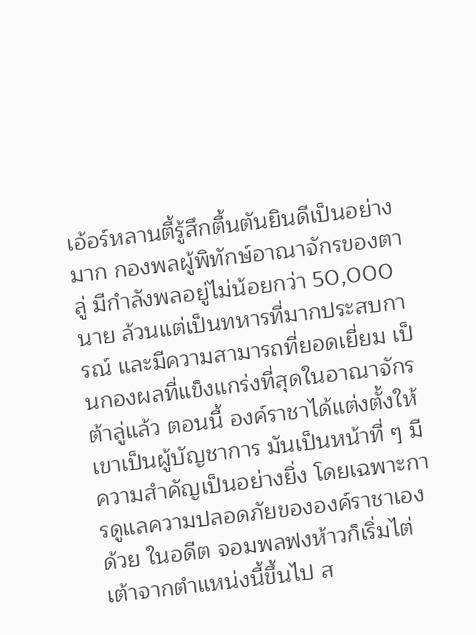เอ้อร์หลานตี้รู้สึกตื้นตันยินดีเป็นอย่างมาก กองพลผู้พิทักษ์อาณาจักรของตาลู่ มีกำลังพลอยู่ไม่น้อยกว่า 50,000 นาย ล้วนแต่เป็นทหารที่มากประสบการณ์ และมีความสามารถที่ยอดเยี่ยม เป็นกองผลที่แข็งแกร่งที่สุดในอาณาจักรต้าลู่แล้ว ตอนนี้ องค์ราชาได้แต่งตั้งให้เขาเป็นผู้บัญชาการ มันเป็นหน้าที่ ๆ มีความสำคัญเป็นอย่างยิ่ง โดยเฉพาะการดูแลความปลอดภัยขององค์ราชาเองด้วย ในอดีต จอมพลฟงห้าวก็เริ่มไต่เต้าจากตำแหน่งนี้ขึ้นไป ส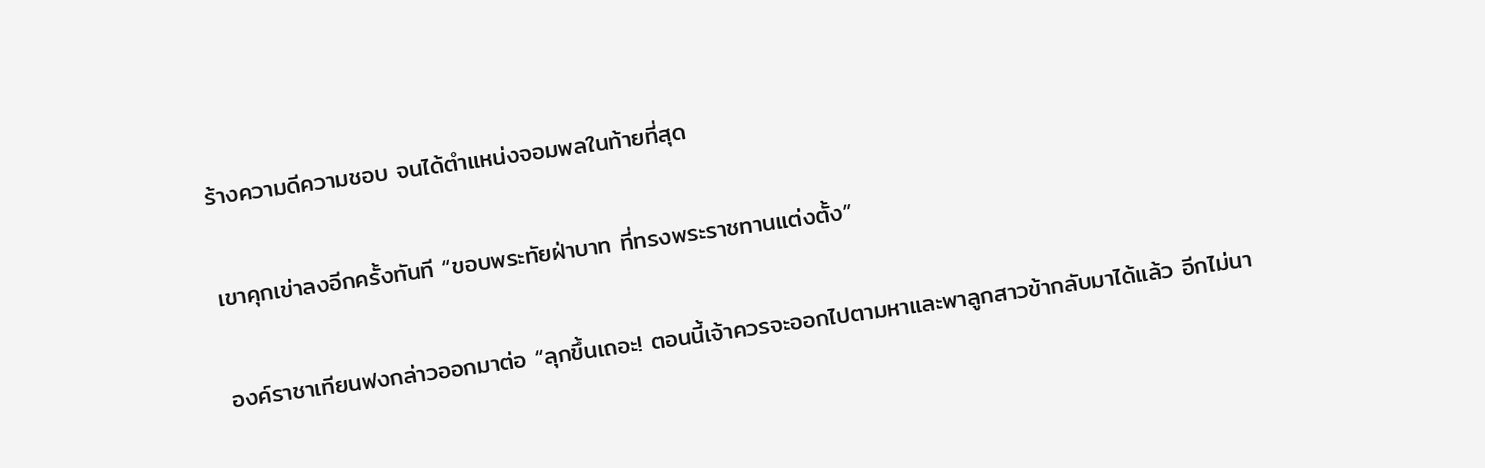ร้างความดีความชอบ จนได้ตำแหน่งจอมพลในท้ายที่สุด

เขาคุกเข่าลงอีกครั้งทันที “ขอบพระทัยฝ่าบาท ที่ทรงพระราชทานแต่งตั้ง”

องค์ราชาเทียนฟงกล่าวออกมาต่อ “ลุกขึ้นเถอะ! ตอนนี้เจ้าควรจะออกไปตามหาและพาลูกสาวข้ากลับมาได้แล้ว อีกไม่นา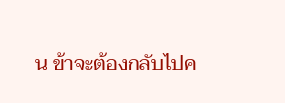น ข้าจะต้องกลับไปค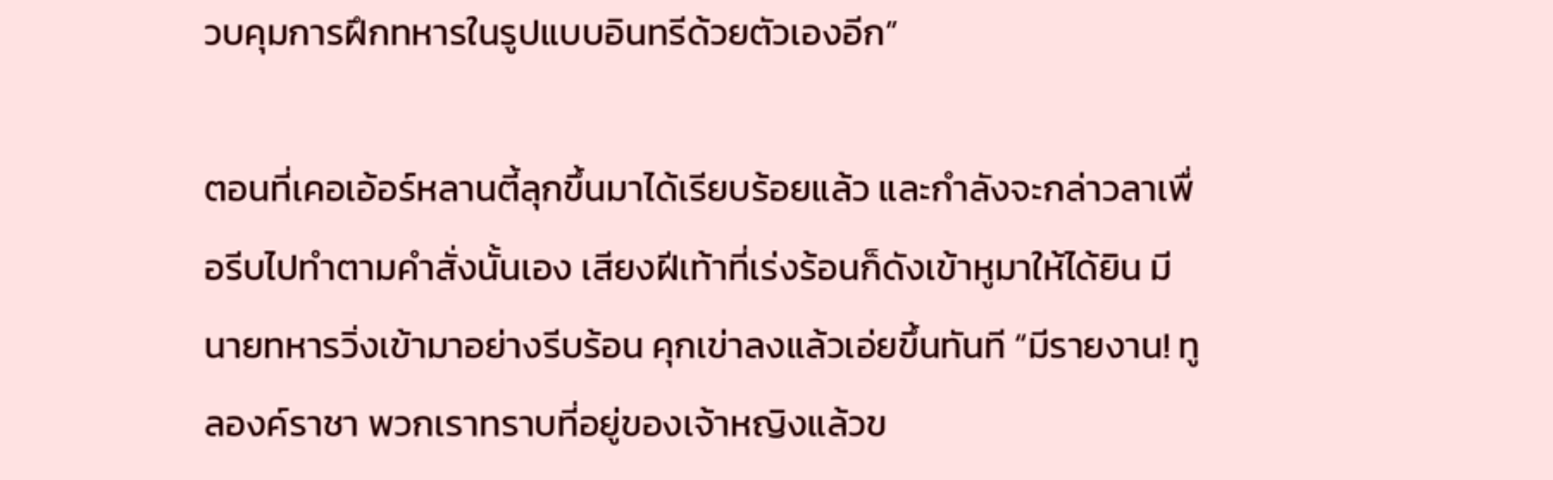วบคุมการฝึกทหารในรูปแบบอินทรีด้วยตัวเองอีก”

ตอนที่เคอเอ้อร์หลานตี้ลุกขึ้นมาได้เรียบร้อยแล้ว และกำลังจะกล่าวลาเพื่อรีบไปทำตามคำสั่งนั้นเอง เสียงฝีเท้าที่เร่งร้อนก็ดังเข้าหูมาให้ได้ยิน มีนายทหารวิ่งเข้ามาอย่างรีบร้อน คุกเข่าลงแล้วเอ่ยขึ้นทันที “มีรายงาน! ทูลองค์ราชา พวกเราทราบที่อยู่ของเจ้าหญิงแล้วข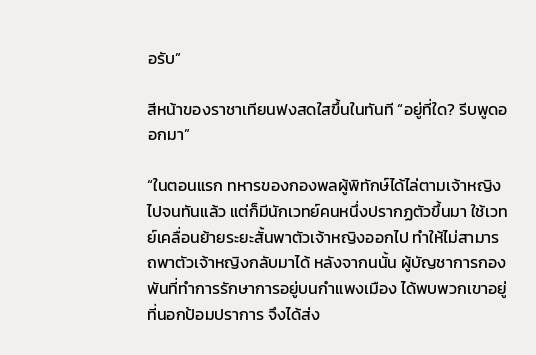อรับ”

สีหน้าของราชาเทียนฟงสดใสขึ้นในทันที “อยู่ที่ใด? รีบพูดออกมา”

“ในตอนแรก ทหารของกองพลผู้พิทักษ์ได้ไล่ตามเจ้าหญิงไปจนทันแล้ว แต่ก็มีนักเวทย์คนหนึ่งปรากฏตัวขึ้นมา ใช้เวทย์เคลื่อนย้ายระยะสั้นพาตัวเจ้าหญิงออกไป ทำให้ไม่สามารถพาตัวเจ้าหญิงกลับมาได้ หลังจากนนั้น ผู้บัญชาการกองพันที่ทำการรักษาการอยู่บนกำแพงเมือง ได้พบพวกเขาอยู่ที่นอกป้อมปราการ จึงได้ส่ง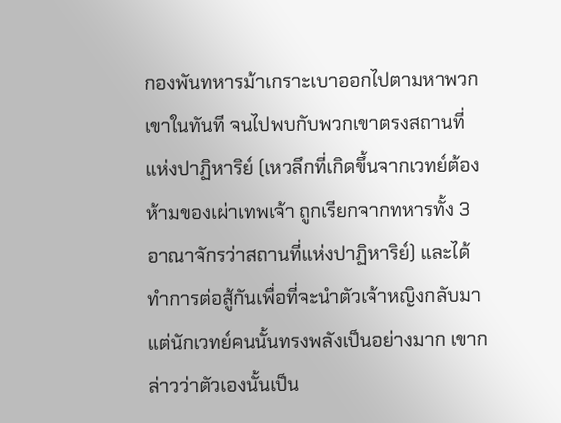กองพันทหารม้าเกราะเบาออกไปตามหาพวกเขาในทันที จนไปพบกับพวกเขาตรงสถานที่แห่งปาฏิหาริย์ (เหวลึกที่เกิดขึ้นจากเวทย์ต้องห้ามของเผ่าเทพเจ้า ถูกเรียกจากทหารทั้ง 3 อาณาจักรว่าสถานที่แห่งปาฏิหาริย์) และได้ทำการต่อสู้กันเพื่อที่จะนำตัวเจ้าหญิงกลับมา แต่นักเวทย์คนนั้นทรงพลังเป็นอย่างมาก เขากล่าวว่าตัวเองนั้นเป็น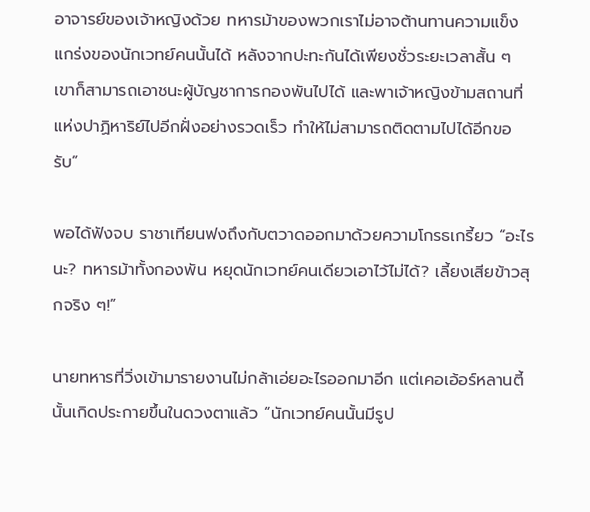อาจารย์ของเจ้าหญิงด้วย ทหารม้าของพวกเราไม่อาจต้านทานความแข็งแกร่งของนักเวทย์คนนั้นได้ หลังจากปะทะกันได้เพียงชั่วระยะเวลาสั้น ๆ เขาก็สามารถเอาชนะผู้บัญชาการกองพันไปได้ และพาเจ้าหญิงข้ามสถานที่แห่งปาฏิหาริย์ไปอีกฝั่งอย่างรวดเร็ว ทำให้ไม่สามารถติดตามไปได้อีกขอรับ”

พอได้ฟังจบ ราชาเทียนฟงถึงกับตวาดออกมาด้วยความโกรธเกรี้ยว “อะไรนะ? ทหารม้าทั้งกองพัน หยุดนักเวทย์คนเดียวเอาไว้ไม่ได้? เลี้ยงเสียข้าวสุกจริง ๆ!”

นายทหารที่วิ่งเข้ามารายงานไม่กล้าเอ่ยอะไรออกมาอีก แต่เคอเอ้อร์หลานตี้นั้นเกิดประกายขึ้นในดวงตาแล้ว “นักเวทย์คนนั้นมีรูป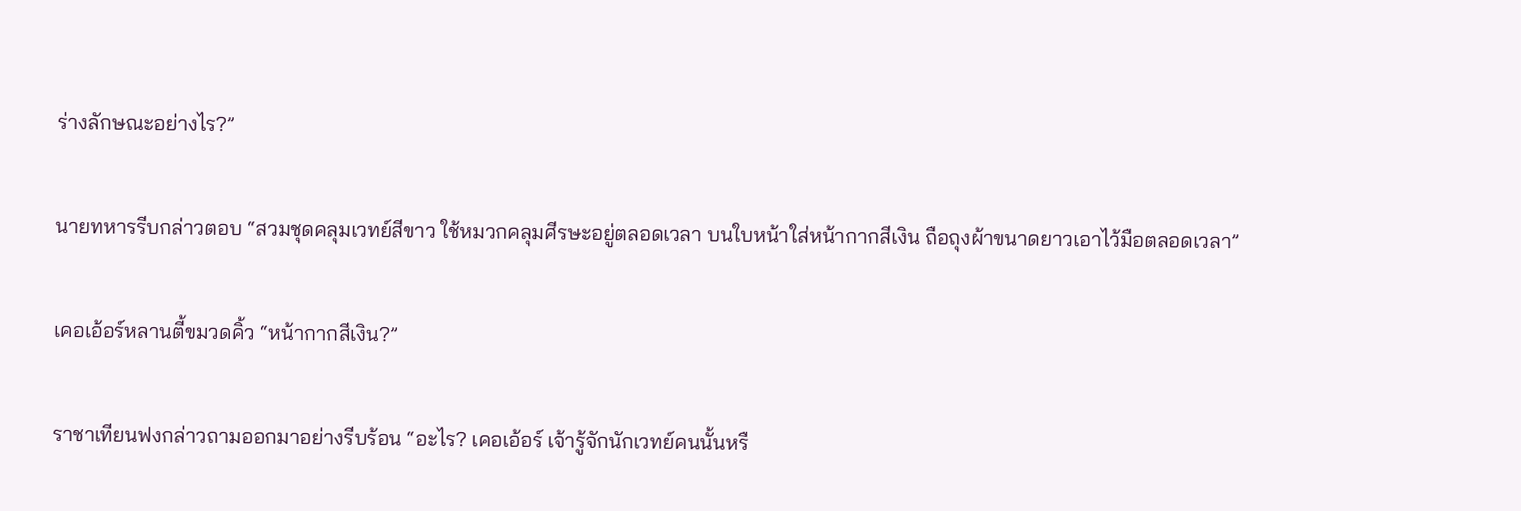ร่างลักษณะอย่างไร?”

นายทหารรีบกล่าวตอบ “สวมชุดคลุมเวทย์สีขาว ใช้หมวกคลุมศีรษะอยู่ตลอดเวลา บนใบหน้าใส่หน้ากากสีเงิน ถือถุงผ้าขนาดยาวเอาไว้มือตลอดเวลา”

เคอเอ้อร์หลานตี้ขมวดคิ้ว “หน้ากากสีเงิน?”

ราชาเทียนฟงกล่าวถามออกมาอย่างรีบร้อน “อะไร? เคอเอ้อร์ เจ้ารู้จักนักเวทย์คนนั้นหรื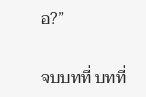อ?”

จบบทที่ บทที่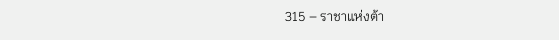315 – ราชาแห่งต้า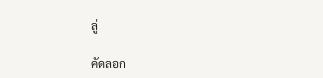ลู่

คัดลอก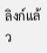ลิงก์แล้ว